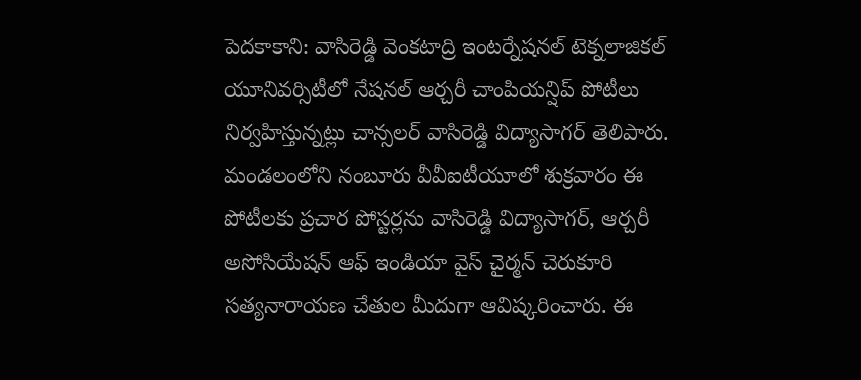పెదకాకాని: వాసిరెడ్డి వెంకటాద్రి ఇంటర్నేషనల్ టెక్నలాజికల్ యూనివర్సిటీలో నేషనల్ ఆర్చరీ చాంపియన్షిప్ పోటీలు నిర్వహిస్తున్నట్లు చాన్సలర్ వాసిరెడ్డి విద్యాసాగర్ తెలిపారు. మండలంలోని నంబూరు వీవీఐటీయూలో శుక్రవారం ఈ పోటీలకు ప్రచార పోస్టర్లను వాసిరెడ్డి విద్యాసాగర్, ఆర్చరీ అసోసియేషన్ ఆఫ్ ఇండియా వైస్ చైర్మన్ చెరుకూరి సత్యనారాయణ చేతుల మీదుగా ఆవిష్కరించారు. ఈ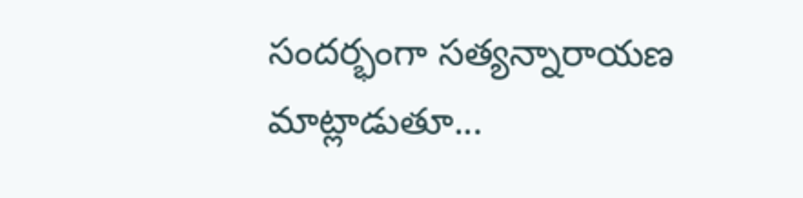సందర్భంగా సత్యన్నారాయణ మాట్లాడుతూ...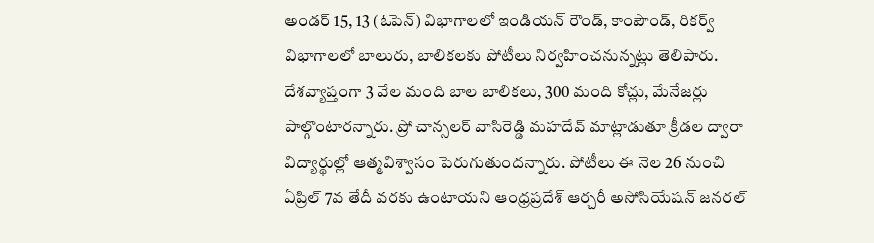అండర్ 15, 13 (ఓపెన్) విభాగాలలో ఇండియన్ రౌండ్, కాంపౌండ్, రికర్వ్ విభాగాలలో బాలురు, బాలికలకు పోటీలు నిర్వహించనున్నట్లు తెలిపారు. దేశవ్యాప్తంగా 3 వేల మంది బాల బాలికలు, 300 మంది కోచ్లు, మేనేజర్లు పాల్గొంటారన్నారు. ప్రో చాన్సలర్ వాసిరెడ్డి మహదేవ్ మాట్లాడుతూ క్రీడల ద్వారా విద్యార్థుల్లో ఆత్మవిశ్వాసం పెరుగుతుందన్నారు. పోటీలు ఈ నెల 26 నుంచి ఏప్రిల్ 7వ తేదీ వరకు ఉంటాయని ఆంధ్రప్రదేశ్ ఆర్చరీ అసోసియేషన్ జనరల్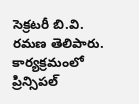సెక్రటరీ బి.వి. రమణ తెలిపారు. కార్యక్రమంలో ప్రిన్సిపల్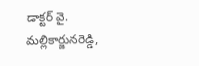డాక్టర్ వై. మల్లికార్జునరెడ్డి,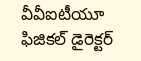వీవీఐటీయూ ఫిజికల్ డైరెక్టర్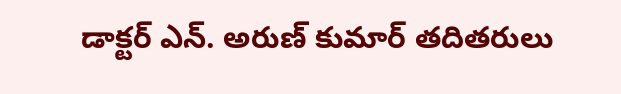డాక్టర్ ఎన్. అరుణ్ కుమార్ తదితరులు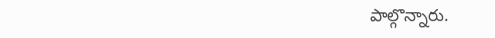పాల్గొన్నారు.